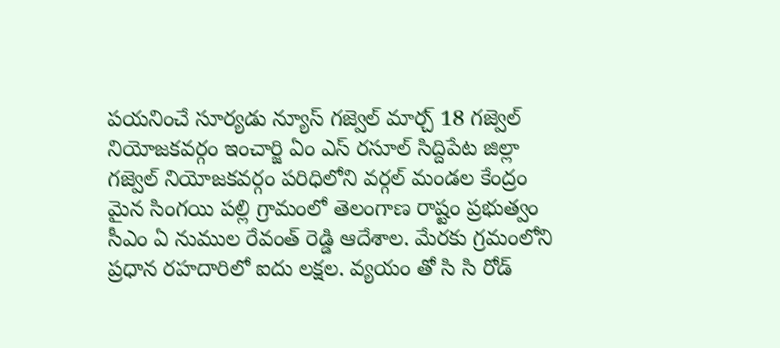పయనించే సూర్యడు న్యూస్ గజ్వెల్ మార్చ్ 18 గజ్వెల్ నియోజకవర్గం ఇంచార్జి ఏం ఎస్ రసూల్ సిద్దిపేట జిల్లా గజ్వెల్ నియోజకవర్గం పరిధిలోని వర్గల్ మండల కేంద్రం మైన సింగయి పల్లి గ్రామంలో తెలంగాణ రాష్టం ప్రభుత్వం సీఎం ఏ నుముల రేవంత్ రెడ్డి ఆదేశాల. మేరకు గ్రమంలోని ప్రధాన రహదారిలో ఐదు లక్షల. వ్యయం తో సి సి రోడ్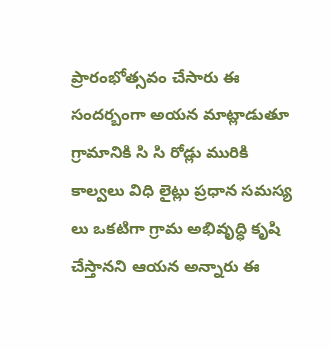ప్రారంభోత్సవం చేసారు ఈ సందర్బంగా అయన మాట్లాడుతూ గ్రామానికి సి సి రోడ్లు మురికి కాల్వలు విధి లైట్లు ప్రధాన సమస్య లు ఒకటిగా గ్రామ అభివృద్ధి కృషి చేస్తానని ఆయన అన్నారు ఈ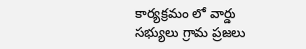కార్యక్రమం లో వార్డు సభ్యులు గ్రామ ప్రజలు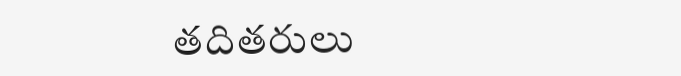తదితరులు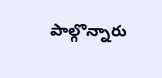పాల్గొన్నారు